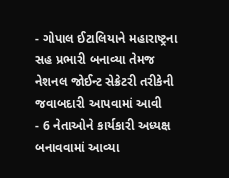- ગોપાલ ઈટાલિયાને મહારાષ્ટ્રના સહ પ્રભારી બનાવ્યા તેમજ નેશનલ જોઈન્ટ સેક્રેટરી તરીકેની જવાબદારી આપવામાં આવી
- 6 નેતાઓને કાર્યકારી અધ્યક્ષ બનાવવામાં આવ્યા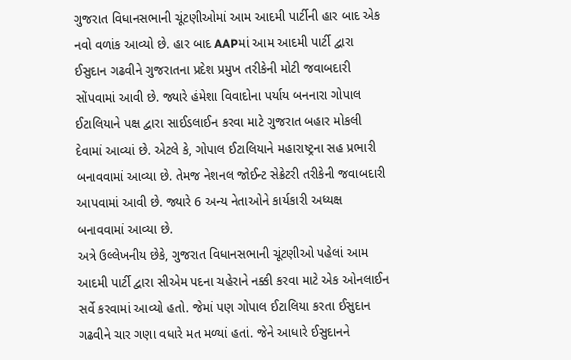ગુજરાત વિધાનસભાની ચૂંટણીઓમાં આમ આદમી પાર્ટીની હાર બાદ એક નવો વળાંક આવ્યો છે. હાર બાદ AAPમાં આમ આદમી પાર્ટી દ્વારા ઈસુદાન ગઢવીને ગુજરાતના પ્રદેશ પ્રમુખ તરીકેની મોટી જવાબદારી સોંપવામાં આવી છે. જ્યારે હંમેશા વિવાદોના પર્યાય બનનારા ગોપાલ ઈટાલિયાને પક્ષ દ્વારા સાઈડલાઈન કરવા માટે ગુજરાત બહાર મોકલી દેવામાં આવ્યાં છે. એટલે કે, ગોપાલ ઈટાલિયાને મહારાષ્ટ્રના સહ પ્રભારી બનાવવામાં આવ્યા છે. તેમજ નેશનલ જોઈન્ટ સેક્રેટરી તરીકેની જવાબદારી આપવામાં આવી છે. જ્યારે 6 અન્ય નેતાઓને કાર્યકારી અધ્યક્ષ બનાવવામાં આવ્યા છે.
અત્રે ઉલ્લેખનીય છેકે, ગુજરાત વિધાનસભાની ચૂંટણીઓ પહેલાં આમ આદમી પાર્ટી દ્વારા સીએમ પદના ચહેરાને નક્કી કરવા માટે એક ઓનલાઈન સર્વે કરવામાં આવ્યો હતો. જેમાં પણ ગોપાલ ઈટાલિયા કરતા ઈસુદાન ગઢવીને ચાર ગણા વધારે મત મળ્યાં હતાં. જેને આધારે ઈસુદાનને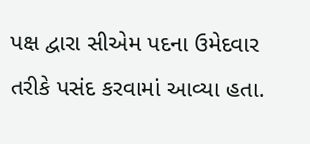પક્ષ દ્વારા સીએમ પદના ઉમેદવાર તરીકે પસંદ કરવામાં આવ્યા હતા.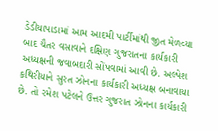ડેડીયાપાડામાં આમ આદમી પાર્ટીમાંથી જીત મેળવ્યા બાદ ચૈતર વસાવાને દક્ષિણ ગુજરાતના કાર્યકારી અધ્યક્ષની જવાબદારી સોંપવામાં આવી છે. અલ્પેશ કથિરીયાને સુરત ઝોનના કાર્યકારી અધ્યક્ષ બનાવાયા છે. તો રમેશ પટેલને ઉત્તર ગુજરાત ઝોનના કાર્યકારી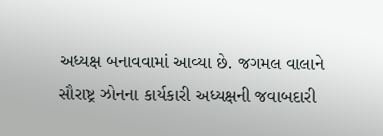અધ્યક્ષ બનાવવામાં આવ્યા છે. જગમલ વાલાને સૌરાષ્ટ્ર ઝોનના કાર્યકારી અધ્યક્ષની જવાબદારી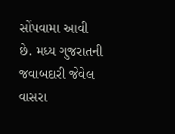સોંપવામા આવી છે. મધ્ય ગુજરાતની જવાબદારી જેવેલ વાસરા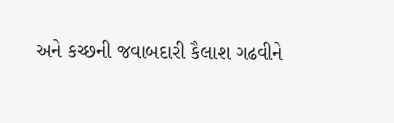અને કચ્છની જવાબદારી કૈલાશ ગઢવીને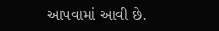આપવામાં આવી છે.